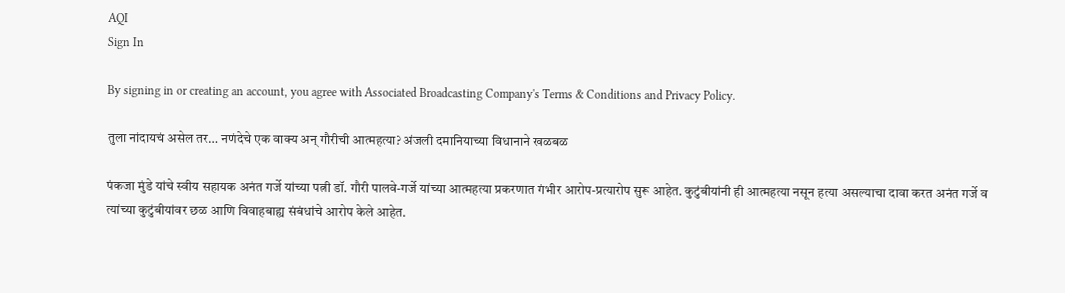AQI
Sign In

By signing in or creating an account, you agree with Associated Broadcasting Company's Terms & Conditions and Privacy Policy.

तुला नांदायचं असेल तर… नणंदेचे एक वाक्य अन् गौरीची आत्महत्या? अंजली दमानियाच्या विधानाने खळबळ

पंकजा मुंडे यांचे स्वीय सहायक अनंत गर्जे यांच्या पत्नी डॉ. गौरी पालवे-गर्जे यांच्या आत्महत्या प्रकरणात गंभीर आरोप-प्रत्यारोप सुरू आहेत. कुटुंबीयांनी ही आत्महत्या नसून हत्या असल्याचा दावा करत अनंत गर्जे व त्यांच्या कुटुंबीयांवर छळ आणि विवाहबाह्य संबंधांचे आरोप केले आहेत.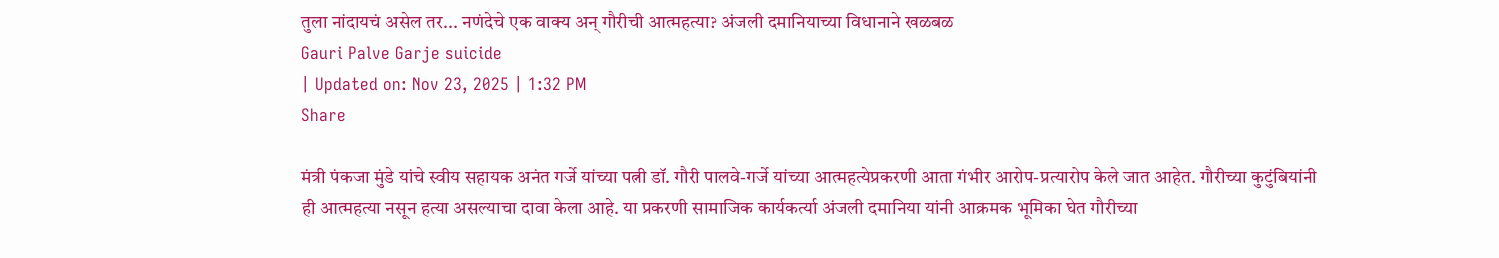तुला नांदायचं असेल तर... नणंदेचे एक वाक्य अन् गौरीची आत्महत्या? अंजली दमानियाच्या विधानाने खळबळ
Gauri Palve Garje suicide
| Updated on: Nov 23, 2025 | 1:32 PM
Share

मंत्री पंकजा मुंडे यांचे स्वीय सहायक अनंत गर्जे यांच्या पत्नी डॉ. गौरी पालवे-गर्जे यांच्या आत्महत्येप्रकरणी आता गंभीर आरोप-प्रत्यारोप केले जात आहेत. गौरीच्या कुटुंबियांनी ही आत्महत्या नसून हत्या असल्याचा दावा केला आहे. या प्रकरणी सामाजिक कार्यकर्त्या अंजली दमानिया यांनी आक्रमक भूमिका घेत गौरीच्या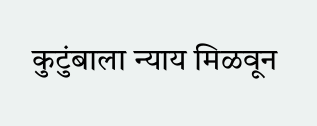कुटुंबाला न्याय मिळवून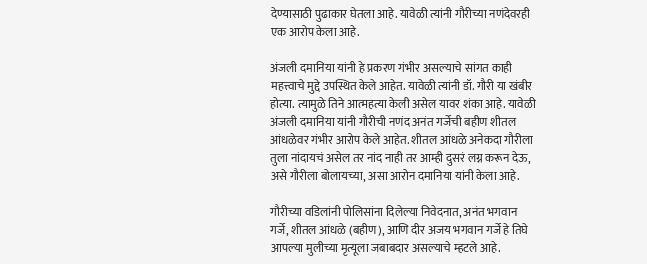देण्यासाठी पुढाकार घेतला आहे. यावेळी त्यांनी गौरीच्या नणंदेवरही एक आरोप केला आहे.

अंजली दमानिया यांनी हे प्रकरण गंभीर असल्याचे सांगत काही महत्त्वाचे मुद्दे उपस्थित केले आहेत. यावेळी त्यांनी डॉ. गौरी या खंबीर होत्या. त्यामुळे तिने आत्महत्या केली असेल यावर शंका आहे. यावेळी अंजली दमानिया यांनी गौरीची नणंद अनंत गर्जेची बहीण शीतल आंधळेवर गंभीर आरोप केले आहेत. शीतल आंधळे अनेकदा गौरीला तुला नांदायचं असेल तर नांद नाही तर आम्ही दुसरं लग्न करून देऊ, असे गौरीला बोलायच्या, असा आरोन दमानिया यांनी केला आहे.

गौरीच्या वडिलांनी पोलिसांना दिलेल्या निवेदनात, अनंत भगवान गर्जे, शीतल आंधळे (बहीण), आणि दीर अजय भगवान गर्जे हे तिघे आपल्या मुलीच्या मृत्यूला जबाबदार असल्याचे म्हटले आहे.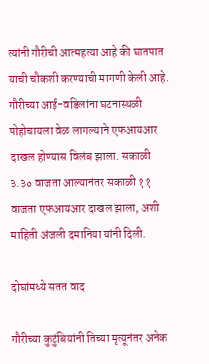त्यांनी गौरीची आत्महत्या आहे की घातपात याची चौकशी करण्याची मागणी केली आहे. गौरीच्या आई-वडिलांना घटनास्थळी पोहोचायला वेळ लागल्याने एफआयआर दाखल होण्यास विलंब झाला. सकाळी ३.३० वाजता आल्यानंतर सकाळी ११ वाजता एफआयआर दाखल झाला, अशी माहिती अंजली दमानिया यांनी दिली.

दोघांमध्ये सतत वाद

गौरीच्या कुटुंबियांनी तिच्या मृत्यूनंतर अनेक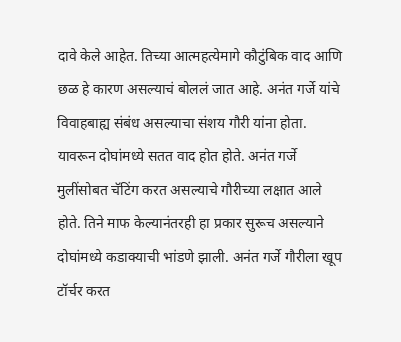दावे केले आहेत. तिच्या आत्महत्येमागे कौटुंबिक वाद आणि छळ हे कारण असल्याचं बोललं जात आहे. अनंत गर्जे यांचे विवाहबाह्य संबंध असल्याचा संशय गौरी यांना होता. यावरून दोघांमध्ये सतत वाद होत होते. अनंत गर्जे मुलींसोबत चॅटिंग करत असल्याचे गौरीच्या लक्षात आले होते. तिने माफ केल्यानंतरही हा प्रकार सुरूच असल्याने दोघांमध्ये कडाक्याची भांडणे झाली. अनंत गर्जे गौरीला खूप टॉर्चर करत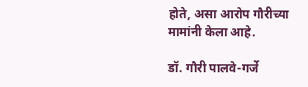होते, असा आरोप गौरीच्या मामांनी केला आहे.

डॉ. गौरी पालवे-गर्जे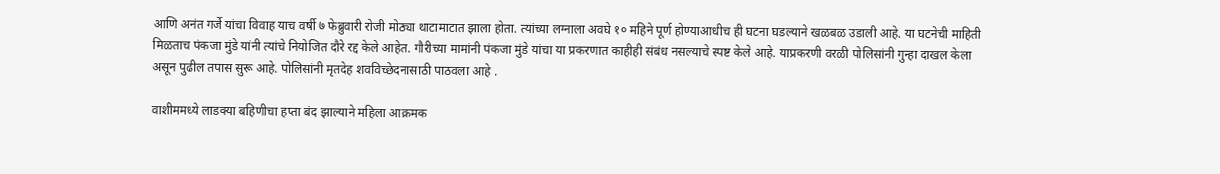आणि अनंत गर्जे यांचा विवाह याच वर्षी ७ फेब्रुवारी रोजी मोठ्या थाटामाटात झाला होता. त्यांच्या लग्नाला अवघे १० महिने पूर्ण होण्याआधीच ही घटना घडल्याने खळबळ उडाली आहे. या घटनेची माहिती मिळताच पंकजा मुंडे यांनी त्यांचे नियोजित दौरे रद्द केले आहेत. गौरीच्या मामांनी पंकजा मुंडे यांचा या प्रकरणात काहीही संबंध नसल्याचे स्पष्ट केले आहे. याप्रकरणी वरळी पोलिसांनी गुन्हा दाखल केला असून पुढील तपास सुरू आहे. पोलिसांनी मृतदेह शवविच्छेदनासाठी पाठवला आहे .

वाशीममध्ये लाडक्या बहिणीचा हप्ता बंद झाल्याने महिला आक्रमक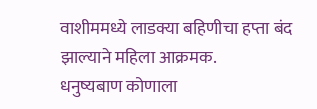वाशीममध्ये लाडक्या बहिणीचा हप्ता बंद झाल्याने महिला आक्रमक.
धनुष्यबाण कोणाला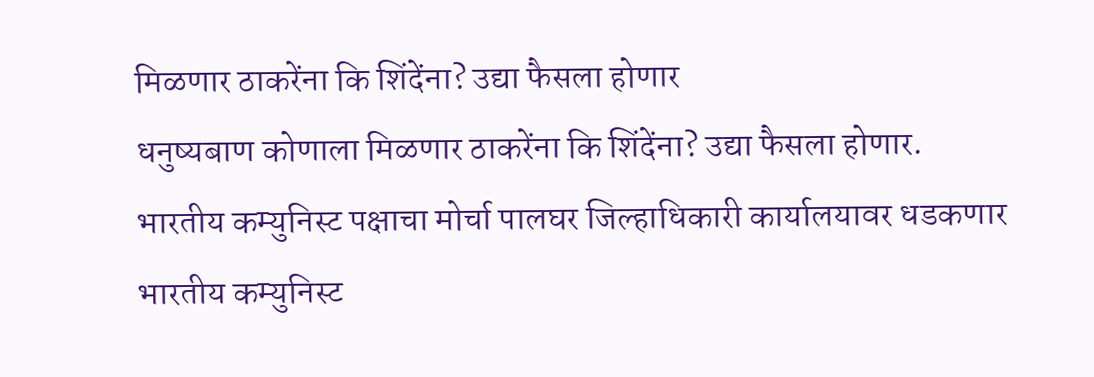मिळणार ठाकरेंना कि शिंदेंना? उद्या फैसला होणार
धनुष्यबाण कोणाला मिळणार ठाकरेंना कि शिंदेंना? उद्या फैसला होणार.
भारतीय कम्युनिस्ट पक्षाचा मोर्चा पालघर जिल्हाधिकारी कार्यालयावर धडकणार
भारतीय कम्युनिस्ट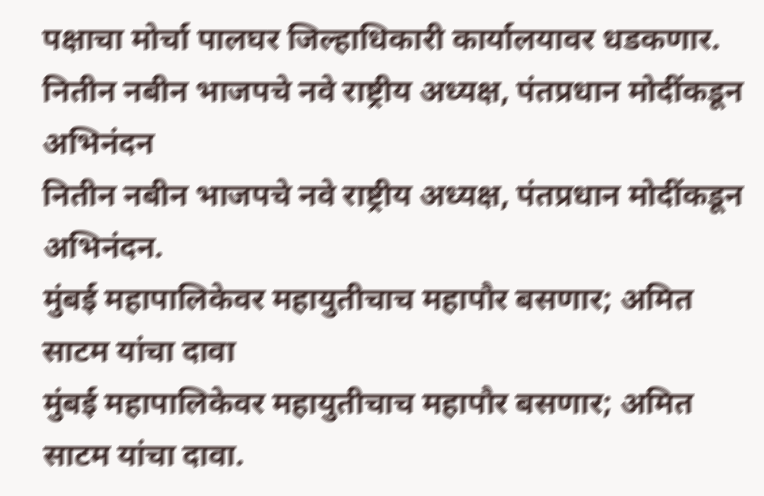पक्षाचा मोर्चा पालघर जिल्हाधिकारी कार्यालयावर धडकणार.
नितीन नबीन भाजपचे नवे राष्ट्रीय अध्यक्ष, पंतप्रधान मोदींकडून अभिनंदन
नितीन नबीन भाजपचे नवे राष्ट्रीय अध्यक्ष, पंतप्रधान मोदींकडून अभिनंदन.
मुंबई महापालिकेवर महायुतीचाच महापौर बसणार; अमित साटम यांचा दावा
मुंबई महापालिकेवर महायुतीचाच महापौर बसणार; अमित साटम यांचा दावा.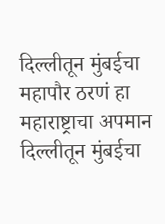दिल्लीतून मुंबईचा महापौर ठरणं हा महाराष्ट्राचा अपमान
दिल्लीतून मुंबईचा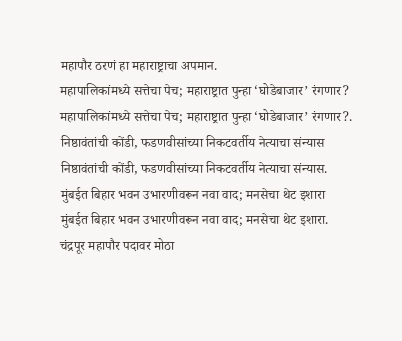महापौर ठरणं हा महाराष्ट्राचा अपमान.
महापालिकांमध्ये सत्तेचा पेच; महाराष्ट्रात पुन्हा ‘घोडेबाजार’ रंगणार?
महापालिकांमध्ये सत्तेचा पेच; महाराष्ट्रात पुन्हा ‘घोडेबाजार’ रंगणार?.
निष्ठावंतांची कोंडी, फडणवीसांच्या निकटवर्तीय नेत्याचा संन्यास
निष्ठावंतांची कोंडी, फडणवीसांच्या निकटवर्तीय नेत्याचा संन्यास.
मुंबईत बिहार भवन उभारणीवरून नवा वाद; मनसेचा थेट इशारा
मुंबईत बिहार भवन उभारणीवरून नवा वाद; मनसेचा थेट इशारा.
चंद्रपूर महापौर पदावर मोठा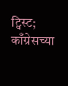ट्विस्ट; काँग्रेसच्या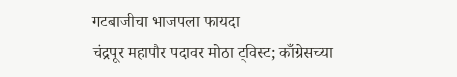गटबाजीचा भाजपला फायदा
चंद्रपूर महापौर पदावर मोठा ट्विस्ट; काँग्रेसच्या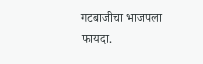गटबाजीचा भाजपला फायदा.